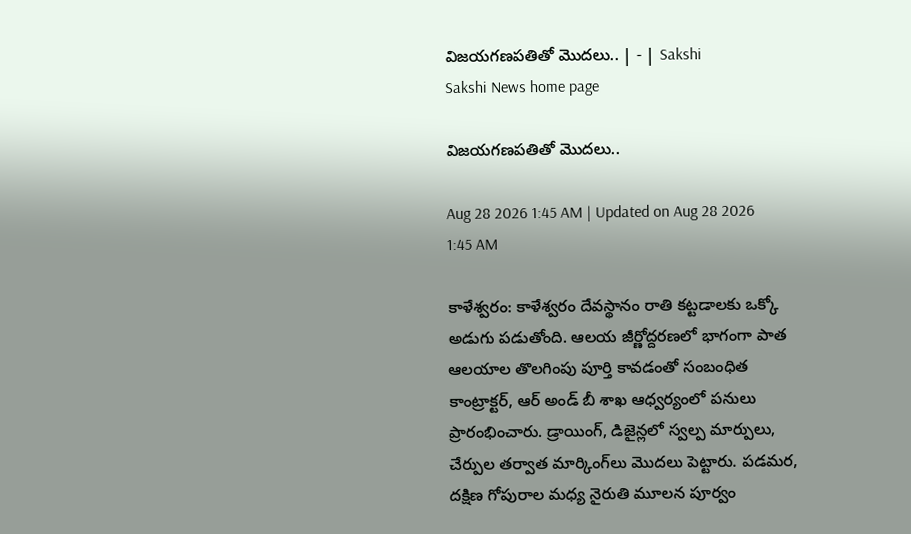విజయగణపతితో మొదలు.. | - | Sakshi
Sakshi News home page

విజయగణపతితో మొదలు..

Aug 28 2026 1:45 AM | Updated on Aug 28 2026 1:45 AM

కాళేశ్వరం: కాళేశ్వరం దేవస్థానం రాతి కట్టడాలకు ఒక్కో అడుగు పడుతోంది. ఆలయ జీర్ణోద్దరణలో భాగంగా పాత ఆలయాల తొలగింపు పూర్తి కావడంతో సంబంధిత కాంట్రాక్టర్‌, ఆర్‌ అండ్‌ బీ శాఖ ఆధ్వర్యంలో పనులు ప్రారంభించారు. డ్రాయింగ్‌, డిజైన్లలో స్వల్ప మార్పులు, చేర్పుల తర్వాత మార్కింగ్‌లు మొదలు పెట్టారు. పడమర, దక్షిణ గోపురాల మధ్య నైరుతి మూలన పూర్వం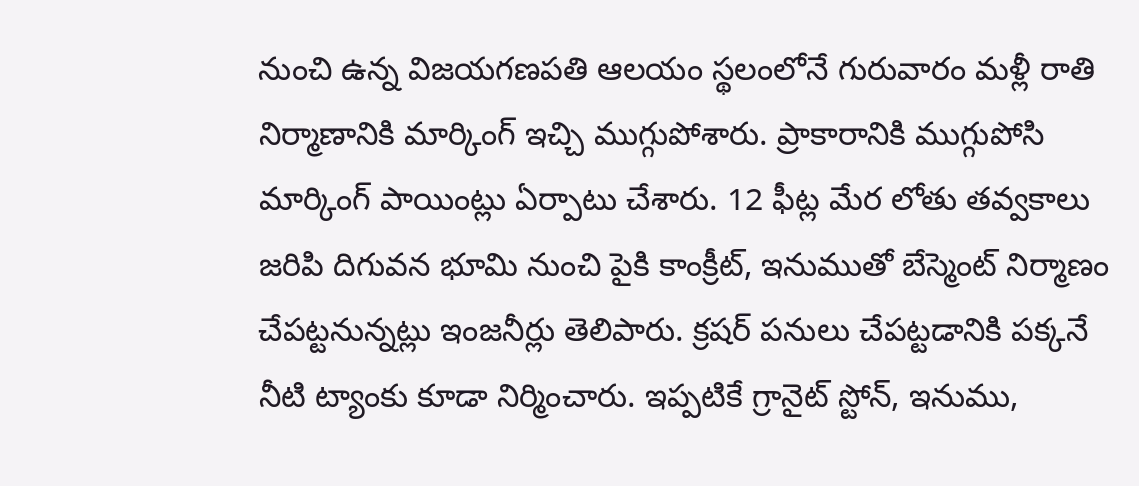నుంచి ఉన్న విజయగణపతి ఆలయం స్థలంలోనే గురువారం మళ్లీ రాతి నిర్మాణానికి మార్కింగ్‌ ఇచ్చి ముగ్గుపోశారు. ప్రాకారానికి ముగ్గుపోసి మార్కింగ్‌ పాయింట్లు ఏర్పాటు చేశారు. 12 ఫీట్ల మేర లోతు తవ్వకాలు జరిపి దిగువన భూమి నుంచి పైకి కాంక్రీట్‌, ఇనుముతో బేస్మెంట్‌ నిర్మాణం చేపట్టనున్నట్లు ఇంజనీర్లు తెలిపారు. క్రషర్‌ పనులు చేపట్టడానికి పక్కనే నీటి ట్యాంకు కూడా నిర్మించారు. ఇప్పటికే గ్రానైట్‌ స్టోన్‌, ఇనుము,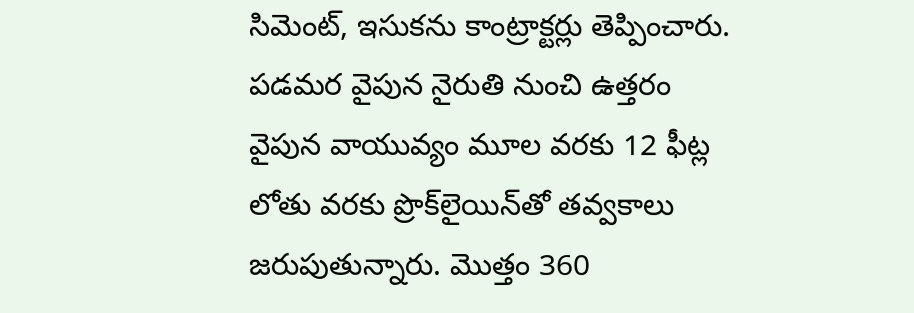సిమెంట్‌, ఇసుకను కాంట్రాక్టర్లు తెప్పించారు. పడమర వైపున నైరుతి నుంచి ఉత్తరం వైపున వాయువ్యం మూల వరకు 12 ఫీట్ల లోతు వరకు ప్రొక్‌లైయిన్‌తో తవ్వకాలు జరుపుతున్నారు. మొత్తం 360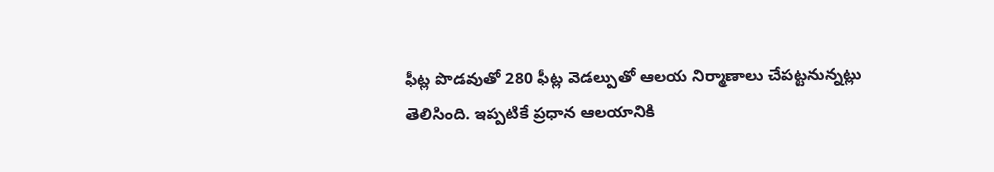ఫీట్ల పొడవుతో 280 ఫీట్ల వెడల్పుతో ఆలయ నిర్మాణాలు చేపట్టనున్నట్లు తెలిసింది. ఇప్పటికే ప్రధాన ఆలయానికి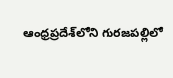ఆంధ్రప్రదేశ్‌లోని గురజపల్లిలో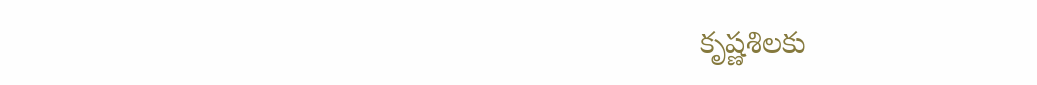కృష్ణశిలకు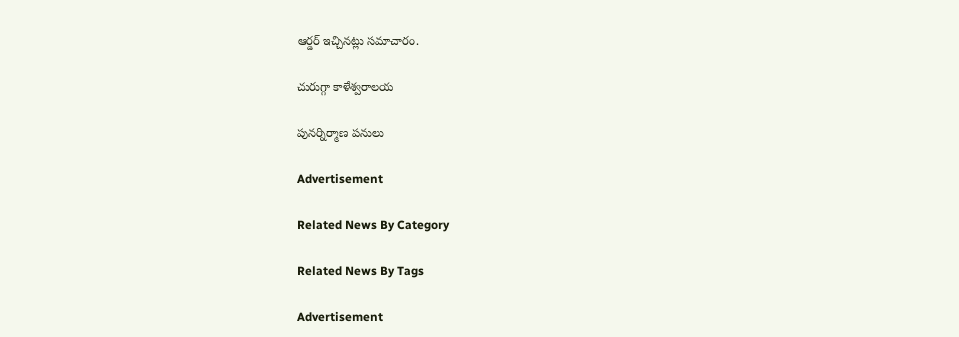ఆర్డర్‌ ఇచ్చినట్లు సమాచారం.

చురుగ్గా కాళేశ్వరాలయ

పునర్నిర్మాణ పనులు

Advertisement

Related News By Category

Related News By Tags

Advertisement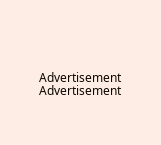Advertisement
Advertisement